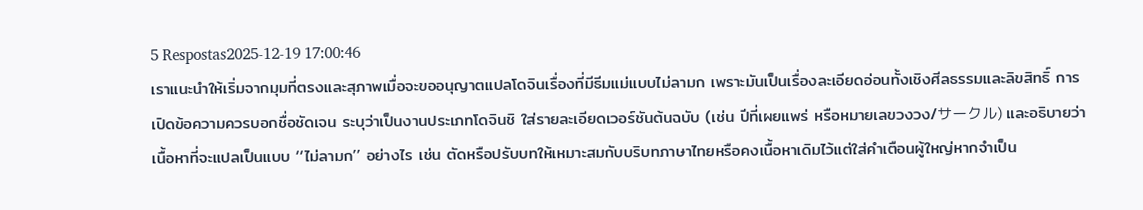5 Respostas2025-12-19 17:00:46
เราแนะนำให้เริ่มจากมุมที่ตรงและสุภาพเมื่อจะขออนุญาตแปลโดจินเรื่องที่มีธีมแม่แบบไม่ลามก เพราะมันเป็นเรื่องละเอียดอ่อนทั้งเชิงศีลธรรมและลิขสิทธิ์ การเปิดข้อความควรบอกชื่อชัดเจน ระบุว่าเป็นงานประเภทโดจินชิ ใส่รายละเอียดเวอร์ชันต้นฉบับ (เช่น ปีที่เผยแพร่ หรือหมายเลขวงวง/サークル) และอธิบายว่าเนื้อหาที่จะแปลเป็นแบบ ‘‘ไม่ลามก’’ อย่างไร เช่น ตัดหรือปรับบทให้เหมาะสมกับบริบทภาษาไทยหรือคงเนื้อหาเดิมไว้แต่ใส่คำเตือนผู้ใหญ่หากจำเป็น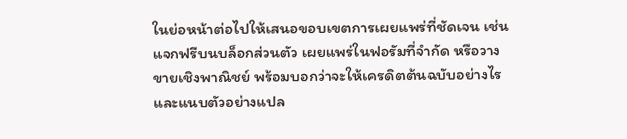ในย่อหน้าต่อไปให้เสนอขอบเขตการเผยแพร่ที่ชัดเจน เช่น แจกฟรีบนบล็อกส่วนตัว เผยแพร่ในฟอรัมที่จำกัด หรือวางขายเชิงพาณิชย์ พร้อมบอกว่าจะให้เครดิตต้นฉบับอย่างไร และแนบตัวอย่างแปล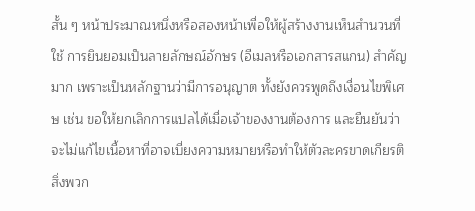สั้น ๆ หน้าประมาณหนึ่งหรือสองหน้าเพื่อให้ผู้สร้างงานเห็นสำนวนที่ใช้ การยินยอมเป็นลายลักษณ์อักษร (อีเมลหรือเอกสารสแกน) สำคัญมาก เพราะเป็นหลักฐานว่ามีการอนุญาต ทั้งยังควรพูดถึงเงื่อนไขพิเศษ เช่น ขอให้ยกเลิกการแปลได้เมื่อเจ้าของงานต้องการ และยืนยันว่าจะไม่แก้ไขเนื้อหาที่อาจเบี่ยงความหมายหรือทำให้ตัวละครขาดเกียรติ สิ่งพวก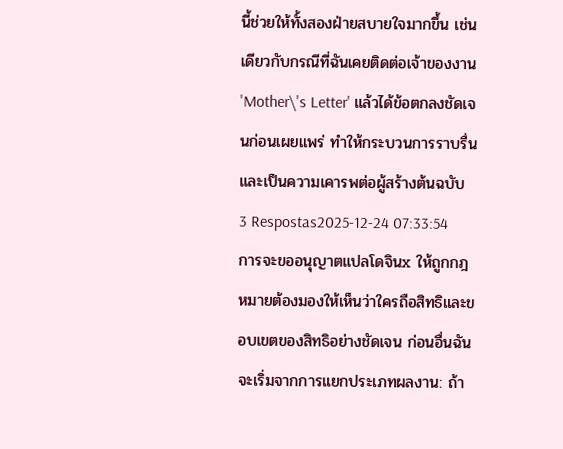นี้ช่วยให้ทั้งสองฝ่ายสบายใจมากขึ้น เช่นเดียวกับกรณีที่ฉันเคยติดต่อเจ้าของงาน 'Mother\'s Letter' แล้วได้ข้อตกลงชัดเจนก่อนเผยแพร่ ทำให้กระบวนการราบรื่นและเป็นความเคารพต่อผู้สร้างต้นฉบับ
3 Respostas2025-12-24 07:33:54
การจะขออนุญาตแปลโดจินx ให้ถูกกฎหมายต้องมองให้เห็นว่าใครถือสิทธิและขอบเขตของสิทธิอย่างชัดเจน ก่อนอื่นฉันจะเริ่มจากการแยกประเภทผลงาน: ถ้า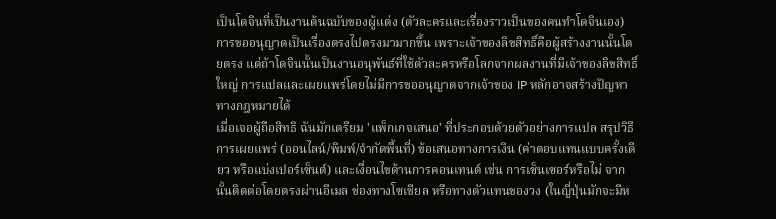เป็นโดจินที่เป็นงานต้นฉบับของผู้แต่ง (ตัวละครและเรื่องราวเป็นของคนทำโดจินเอง) การขออนุญาตเป็นเรื่องตรงไปตรงมามากขึ้น เพราะเจ้าของลิขสิทธิ์คือผู้สร้างงานนั้นโดยตรง แต่ถ้าโดจินนั้นเป็นงานอนุพันธ์ที่ใช้ตัวละครหรือโลกจากผลงานที่มีเจ้าของลิขสิทธิ์ใหญ่ การแปลและเผยแพร่โดยไม่มีการขออนุญาตจากเจ้าของ IP หลักอาจสร้างปัญหาทางกฎหมายได้
เมื่อเจอผู้ถือสิทธิ ฉันมักเตรียม 'แพ็กเกจเสนอ' ที่ประกอบด้วยตัวอย่างการแปล สรุปวิธีการเผยแพร่ (ออนไลน์/พิมพ์/จำกัดพื้นที่) ข้อเสนอทางการเงิน (ค่าตอบแทนแบบครั้งเดียว หรือแบ่งเปอร์เซ็นต์) และเงื่อนไขด้านการคอนเทนต์ เช่น การเซ็นเซอร์หรือไม่ จากนั้นติดต่อโดยตรงผ่านอีเมล ช่องทางโซเชียล หรือทางตัวแทนของวง (ในญี่ปุ่นมักจะมีห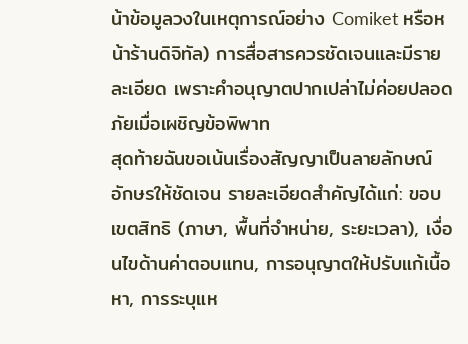น้าข้อมูลวงในเหตุการณ์อย่าง Comiket หรือหน้าร้านดิจิทัล) การสื่อสารควรชัดเจนและมีรายละเอียด เพราะคำอนุญาตปากเปล่าไม่ค่อยปลอดภัยเมื่อเผชิญข้อพิพาท
สุดท้ายฉันขอเน้นเรื่องสัญญาเป็นลายลักษณ์อักษรให้ชัดเจน รายละเอียดสำคัญได้แก่: ขอบเขตสิทธิ (ภาษา, พื้นที่จำหน่าย, ระยะเวลา), เงื่อนไขด้านค่าตอบแทน, การอนุญาตให้ปรับแก้เนื้อหา, การระบุแห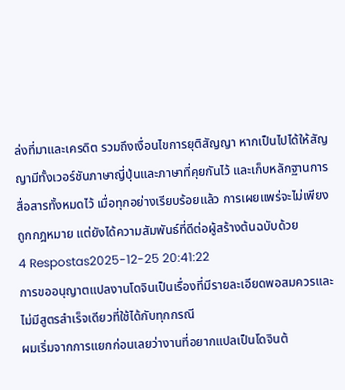ล่งที่มาและเครดิต รวมถึงเงื่อนไขการยุติสัญญา หากเป็นไปได้ให้สัญญามีทั้งเวอร์ชันภาษาญี่ปุ่นและภาษาที่คุยกันไว้ และเก็บหลักฐานการสื่อสารทั้งหมดไว้ เมื่อทุกอย่างเรียบร้อยแล้ว การเผยแพร่จะไม่เพียงถูกกฎหมาย แต่ยังได้ความสัมพันธ์ที่ดีต่อผู้สร้างต้นฉบับด้วย
4 Respostas2025-12-25 20:41:22
การขออนุญาตแปลงานโดจินเป็นเรื่องที่มีรายละเอียดพอสมควรและไม่มีสูตรสำเร็จเดียวที่ใช้ได้กับทุกกรณี
ผมเริ่มจากการแยกก่อนเลยว่างานที่อยากแปลเป็นโดจินต้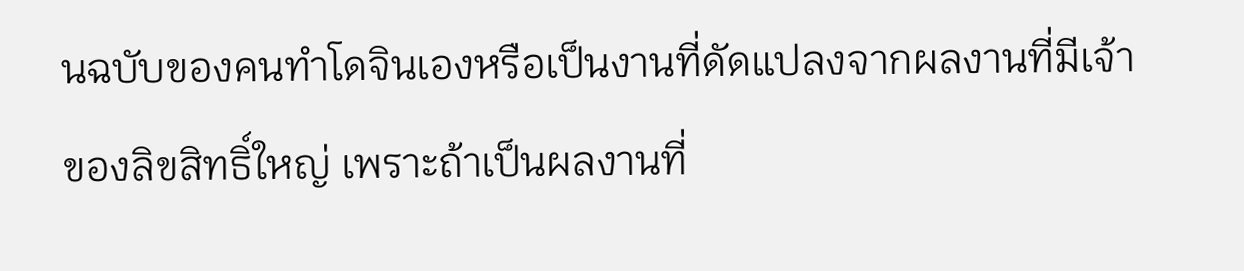นฉบับของคนทำโดจินเองหรือเป็นงานที่ดัดแปลงจากผลงานที่มีเจ้าของลิขสิทธิ์ใหญ่ เพราะถ้าเป็นผลงานที่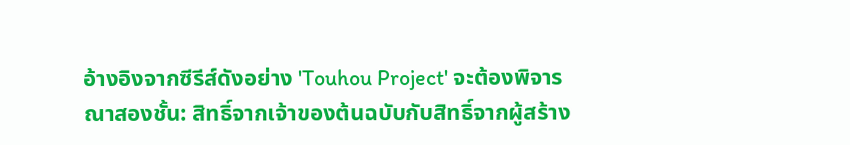อ้างอิงจากซีรีส์ดังอย่าง 'Touhou Project' จะต้องพิจารณาสองชั้น: สิทธิ์จากเจ้าของต้นฉบับกับสิทธิ์จากผู้สร้าง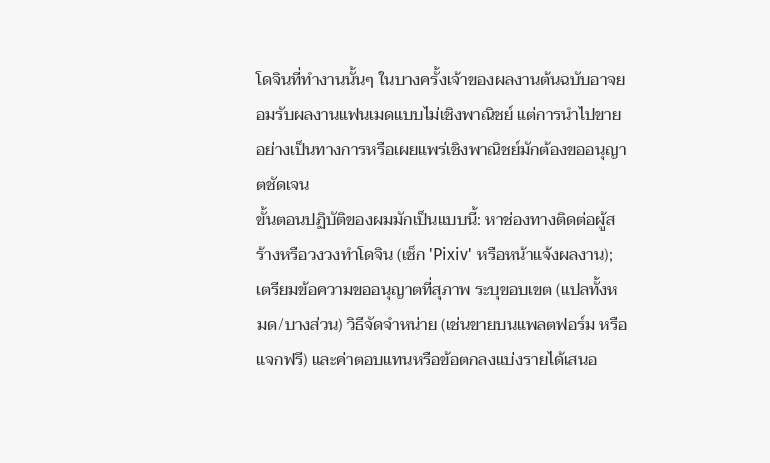โดจินที่ทำงานนั้นๆ ในบางครั้งเจ้าของผลงานต้นฉบับอาจยอมรับผลงานแฟนเมดแบบไม่เชิงพาณิชย์ แต่การนำไปขายอย่างเป็นทางการหรือเผยแพร่เชิงพาณิชย์มักต้องขออนุญาตชัดเจน
ขั้นตอนปฏิบัติของผมมักเป็นแบบนี้: หาช่องทางติดต่อผู้สร้างหรือวงวงทำโดจิน (เช็ก 'Pixiv' หรือหน้าแจ้งผลงาน); เตรียมข้อความขออนุญาตที่สุภาพ ระบุขอบเขต (แปลทั้งหมด/บางส่วน) วิธีจัดจำหน่าย (เช่นขายบนแพลตฟอร์ม หรือแจกฟรี) และค่าตอบแทนหรือข้อตกลงแบ่งรายได้เสนอ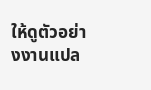ให้ดูตัวอย่างงานแปล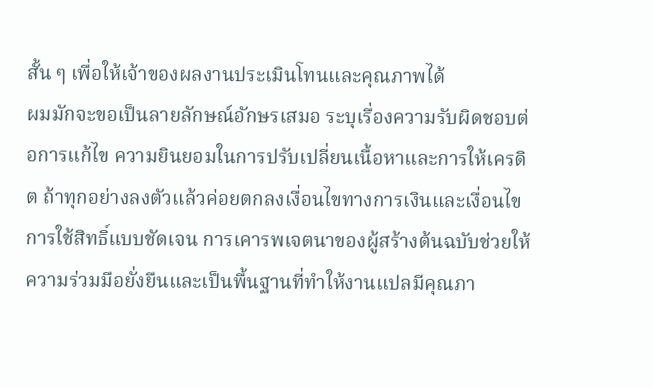สั้น ๆ เพื่อให้เจ้าของผลงานประเมินโทนและคุณภาพได้
ผมมักจะขอเป็นลายลักษณ์อักษรเสมอ ระบุเรื่องความรับผิดชอบต่อการแก้ไข ความยินยอมในการปรับเปลี่ยนเนื้อหาและการให้เครดิต ถ้าทุกอย่างลงตัวแล้วค่อยตกลงเงื่อนไขทางการเงินและเงื่อนไขการใช้สิทธิ์แบบชัดเจน การเคารพเจตนาของผู้สร้างต้นฉบับช่วยให้ความร่วมมือยั่งยืนและเป็นพื้นฐานที่ทำให้งานแปลมีคุณภา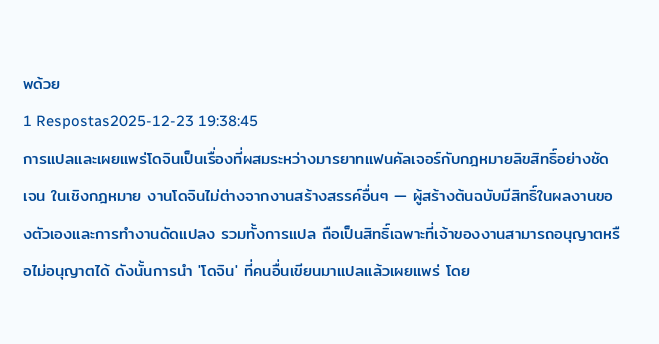พด้วย
1 Respostas2025-12-23 19:38:45
การแปลและเผยแพร่โดจินเป็นเรื่องที่ผสมระหว่างมารยาทแฟนคัลเจอร์กับกฎหมายลิขสิทธิ์อย่างชัดเจน ในเชิงกฎหมาย งานโดจินไม่ต่างจากงานสร้างสรรค์อื่นๆ — ผู้สร้างต้นฉบับมีสิทธิ์ในผลงานของตัวเองและการทำงานดัดแปลง รวมทั้งการแปล ถือเป็นสิทธิ์เฉพาะที่เจ้าของงานสามารถอนุญาตหรือไม่อนุญาตได้ ดังนั้นการนำ 'โดจิน' ที่คนอื่นเขียนมาแปลแล้วเผยแพร่ โดย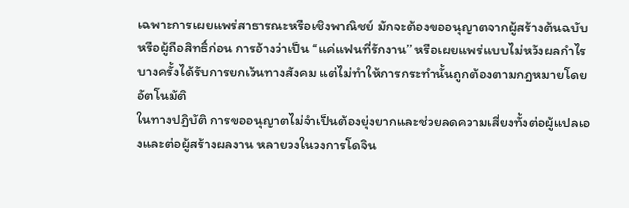เฉพาะการเผยแพร่สาธารณะหรือเชิงพาณิชย์ มักจะต้องขออนุญาตจากผู้สร้างต้นฉบับหรือผู้ถือสิทธิ์ก่อน การอ้างว่าเป็น ‘‘แค่แฟนที่รักงาน’’ หรือเผยแพร่แบบไม่หวังผลกำไรบางครั้งได้รับการยกเว้นทางสังคม แต่ไม่ทำให้การกระทำนั้นถูกต้องตามกฎหมายโดยอัตโนมัติ
ในทางปฏิบัติ การขออนุญาตไม่จำเป็นต้องยุ่งยากและช่วยลดความเสี่ยงทั้งต่อผู้แปลเองและต่อผู้สร้างผลงาน หลายวงในวงการโดจิน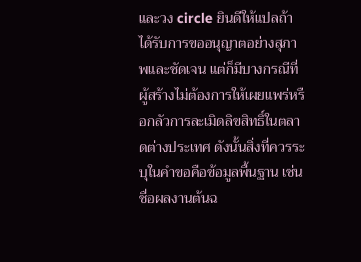และวง circle ยินดีให้แปลถ้าได้รับการขออนุญาตอย่างสุภาพและชัดเจน แต่ก็มีบางกรณีที่ผู้สร้างไม่ต้องการให้เผยแพร่หรือกลัวการละเมิดลิขสิทธิ์ในตลาดต่างประเทศ ดังนั้นสิ่งที่ควรระบุในคำขอคือข้อมูลพื้นฐาน เช่น ชื่อผลงานต้นฉ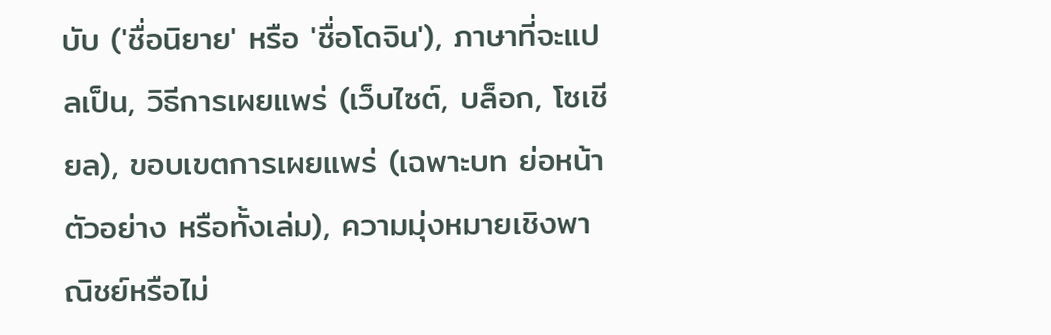บับ ('ชื่อนิยาย' หรือ 'ชื่อโดจิน'), ภาษาที่จะแปลเป็น, วิธีการเผยแพร่ (เว็บไซต์, บล็อก, โซเชียล), ขอบเขตการเผยแพร่ (เฉพาะบท ย่อหน้าตัวอย่าง หรือทั้งเล่ม), ความมุ่งหมายเชิงพาณิชย์หรือไม่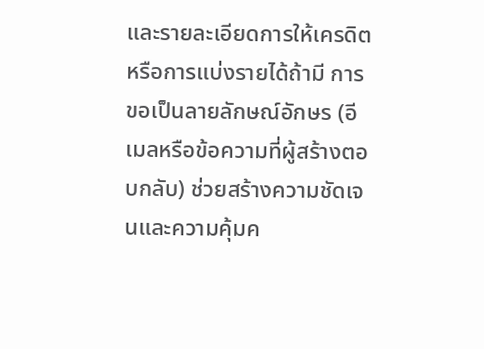และรายละเอียดการให้เครดิตหรือการแบ่งรายได้ถ้ามี การขอเป็นลายลักษณ์อักษร (อีเมลหรือข้อความที่ผู้สร้างตอบกลับ) ช่วยสร้างความชัดเจนและความคุ้มค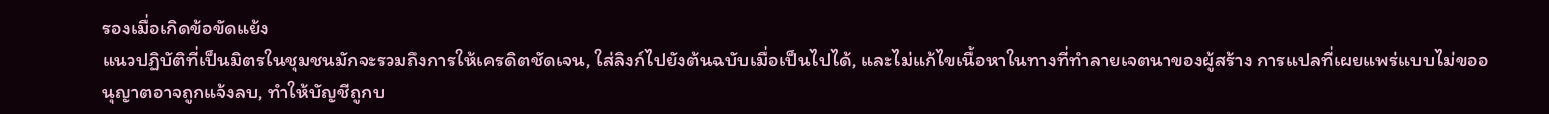รองเมื่อเกิดข้อขัดแย้ง
แนวปฏิบัติที่เป็นมิตรในชุมชนมักจะรวมถึงการให้เครดิตชัดเจน, ใส่ลิงก์ไปยังต้นฉบับเมื่อเป็นไปได้, และไม่แก้ไขเนื้อหาในทางที่ทำลายเจตนาของผู้สร้าง การแปลที่เผยแพร่แบบไม่ขออนุญาตอาจถูกแจ้งลบ, ทำให้บัญชีถูกบ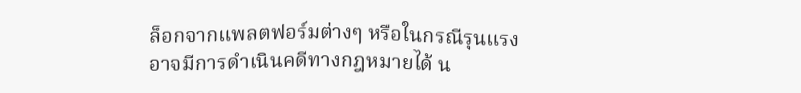ล็อกจากแพลตฟอร์มต่างๆ หรือในกรณีรุนแรงอาจมีการดำเนินคดีทางกฎหมายได้ น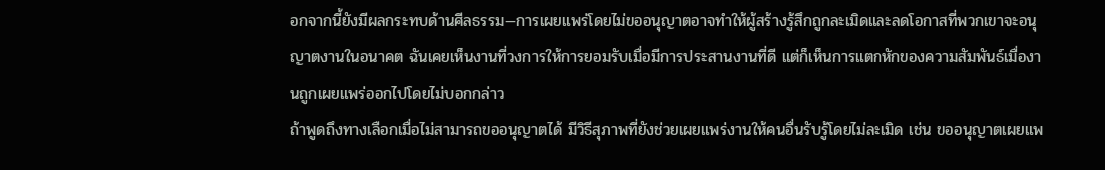อกจากนี้ยังมีผลกระทบด้านศีลธรรม—การเผยแพร่โดยไม่ขออนุญาตอาจทำให้ผู้สร้างรู้สึกถูกละเมิดและลดโอกาสที่พวกเขาจะอนุญาตงานในอนาคต ฉันเคยเห็นงานที่วงการให้การยอมรับเมื่อมีการประสานงานที่ดี แต่ก็เห็นการแตกหักของความสัมพันธ์เมื่องานถูกเผยแพร่ออกไปโดยไม่บอกกล่าว
ถ้าพูดถึงทางเลือกเมื่อไม่สามารถขออนุญาตได้ มีวิธีสุภาพที่ยังช่วยเผยแพร่งานให้คนอื่นรับรู้โดยไม่ละเมิด เช่น ขออนุญาตเผยแพ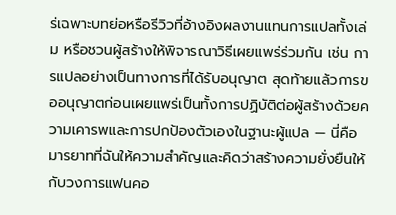ร่เฉพาะบทย่อหรือรีวิวที่อ้างอิงผลงานแทนการแปลทั้งเล่ม หรือชวนผู้สร้างให้พิจารณาวิธีเผยแพร่ร่วมกัน เช่น การแปลอย่างเป็นทางการที่ได้รับอนุญาต สุดท้ายแล้วการขออนุญาตก่อนเผยแพร่เป็นทั้งการปฏิบัติต่อผู้สร้างด้วยความเคารพและการปกป้องตัวเองในฐานะผู้แปล — นี่คือมารยาทที่ฉันให้ความสำคัญและคิดว่าสร้างความยั่งยืนให้กับวงการแฟนคอ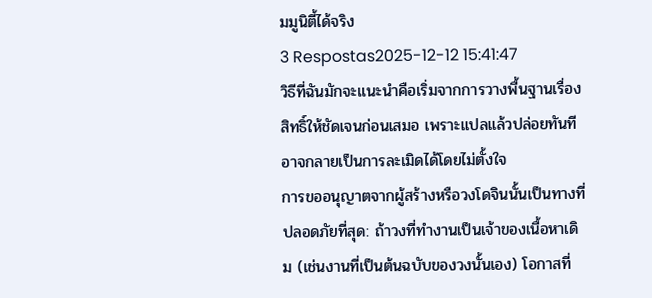มมูนิตี้ได้จริง
3 Respostas2025-12-12 15:41:47
วิธีที่ฉันมักจะแนะนำคือเริ่มจากการวางพื้นฐานเรื่องสิทธิ์ให้ชัดเจนก่อนเสมอ เพราะแปลแล้วปล่อยทันทีอาจกลายเป็นการละเมิดได้โดยไม่ตั้งใจ
การขออนุญาตจากผู้สร้างหรือวงโดจินนั้นเป็นทางที่ปลอดภัยที่สุด: ถ้าวงที่ทำงานเป็นเจ้าของเนื้อหาเดิม (เช่นงานที่เป็นต้นฉบับของวงนั้นเอง) โอกาสที่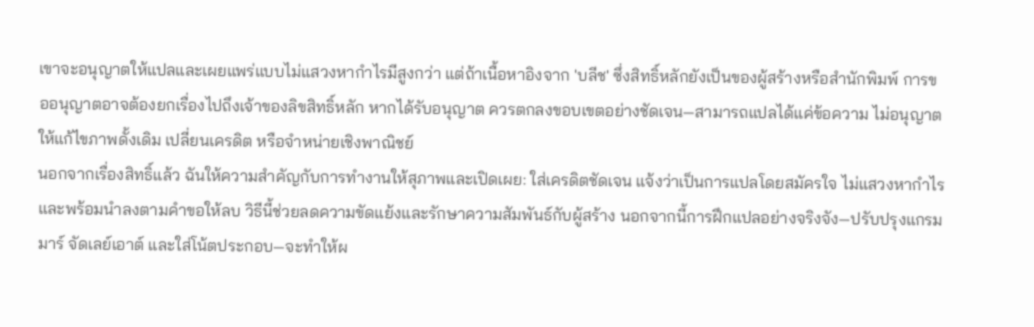เขาจะอนุญาตให้แปลและเผยแพร่แบบไม่แสวงหากำไรมีสูงกว่า แต่ถ้าเนื้อหาอิงจาก 'บลีช' ซึ่งสิทธิ์หลักยังเป็นของผู้สร้างหรือสำนักพิมพ์ การขออนุญาตอาจต้องยกเรื่องไปถึงเจ้าของลิขสิทธิ์หลัก หากได้รับอนุญาต ควรตกลงขอบเขตอย่างชัดเจน—สามารถแปลได้แค่ข้อความ ไม่อนุญาตให้แก้ไขภาพดั้งเดิม เปลี่ยนเครดิต หรือจำหน่ายเชิงพาณิชย์
นอกจากเรื่องสิทธิ์แล้ว ฉันให้ความสำคัญกับการทำงานให้สุภาพและเปิดเผย: ใส่เครดิตชัดเจน แจ้งว่าเป็นการแปลโดยสมัครใจ ไม่แสวงหากำไร และพร้อมนำลงตามคำขอให้ลบ วิธีนี้ช่วยลดความขัดแย้งและรักษาความสัมพันธ์กับผู้สร้าง นอกจากนี้การฝึกแปลอย่างจริงจัง—ปรับปรุงแกรมมาร์ จัดเลย์เอาต์ และใส่โน้ตประกอบ—จะทำให้ผ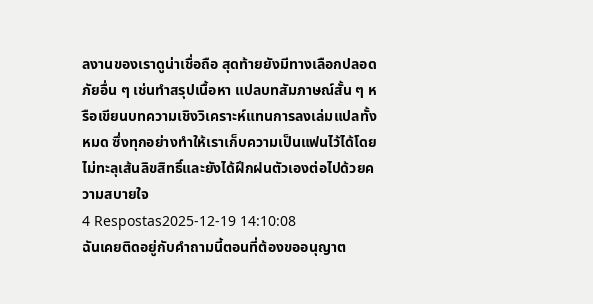ลงานของเราดูน่าเชื่อถือ สุดท้ายยังมีทางเลือกปลอดภัยอื่น ๆ เช่นทำสรุปเนื้อหา แปลบทสัมภาษณ์สั้น ๆ หรือเขียนบทความเชิงวิเคราะห์แทนการลงเล่มแปลทั้งหมด ซึ่งทุกอย่างทำให้เราเก็บความเป็นแฟนไว้ได้โดยไม่ทะลุเส้นลิขสิทธิ์และยังได้ฝึกฝนตัวเองต่อไปด้วยความสบายใจ
4 Respostas2025-12-19 14:10:08
ฉันเคยติดอยู่กับคำถามนี้ตอนที่ต้องขออนุญาต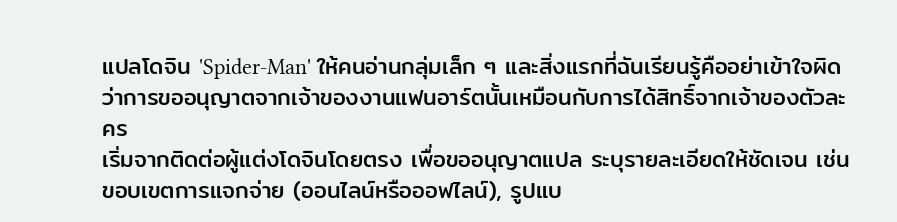แปลโดจิน 'Spider-Man' ให้คนอ่านกลุ่มเล็ก ๆ และสิ่งแรกที่ฉันเรียนรู้คืออย่าเข้าใจผิดว่าการขออนุญาตจากเจ้าของงานแฟนอาร์ตนั้นเหมือนกับการได้สิทธิ์จากเจ้าของตัวละคร
เริ่มจากติดต่อผู้แต่งโดจินโดยตรง เพื่อขออนุญาตแปล ระบุรายละเอียดให้ชัดเจน เช่น ขอบเขตการแจกจ่าย (ออนไลน์หรือออฟไลน์), รูปแบ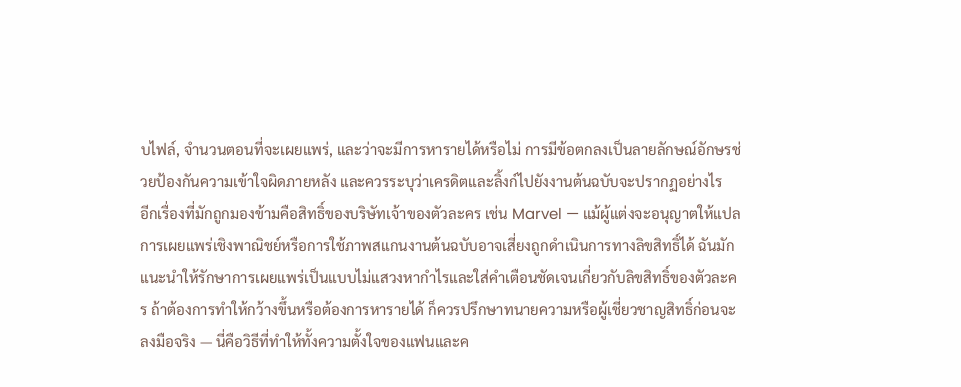บไฟล์, จำนวนตอนที่จะเผยแพร่, และว่าจะมีการหารายได้หรือไม่ การมีข้อตกลงเป็นลายลักษณ์อักษรช่วยป้องกันความเข้าใจผิดภายหลัง และควรระบุว่าเครดิตและลิ้งก์ไปยังงานต้นฉบับจะปรากฏอย่างไร
อีกเรื่องที่มักถูกมองข้ามคือสิทธิ์ของบริษัทเจ้าของตัวละคร เช่น Marvel — แม้ผู้แต่งจะอนุญาตให้แปล การเผยแพร่เชิงพาณิชย์หรือการใช้ภาพสแกนงานต้นฉบับอาจเสี่ยงถูกดำเนินการทางลิขสิทธิ์ได้ ฉันมักแนะนำให้รักษาการเผยแพร่เป็นแบบไม่แสวงหากำไรและใส่คำเตือนชัดเจนเกี่ยวกับลิขสิทธิ์ของตัวละคร ถ้าต้องการทำให้กว้างขึ้นหรือต้องการหารายได้ ก็ควรปรึกษาทนายความหรือผู้เชี่ยวชาญสิทธิ์ก่อนจะลงมือจริง — นี่คือวิธีที่ทำให้ทั้งความตั้งใจของแฟนและค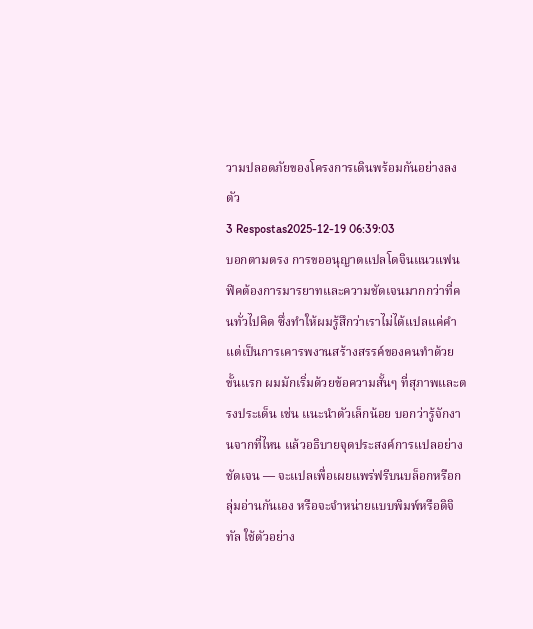วามปลอดภัยของโครงการเดินพร้อมกันอย่างลงตัว
3 Respostas2025-12-19 06:39:03
บอกตามตรง การขออนุญาตแปลโดจินแนวแฟนฟิคต้องการมารยาทและความชัดเจนมากกว่าที่คนทั่วไปคิด ซึ่งทำให้ผมรู้สึกว่าเราไม่ได้แปลแค่คำแต่เป็นการเคารพงานสร้างสรรค์ของคนทำด้วย
ขั้นแรก ผมมักเริ่มด้วยข้อความสั้นๆ ที่สุภาพและตรงประเด็น เช่น แนะนำตัวเล็กน้อย บอกว่ารู้จักงานจากที่ไหน แล้วอธิบายจุดประสงค์การแปลอย่างชัดเจน — จะแปลเพื่อเผยแพร่ฟรีบนบล็อกหรือกลุ่มอ่านกันเอง หรือจะจำหน่ายแบบพิมพ์หรือดิจิทัล ใช้ตัวอย่าง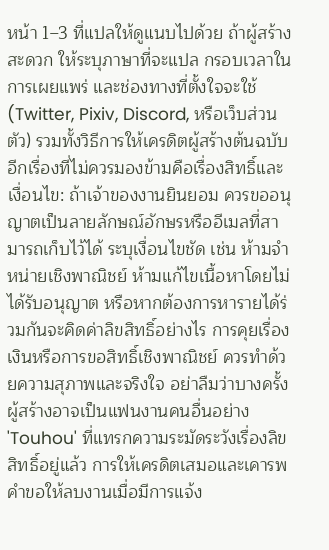หน้า 1–3 ที่แปลให้ดูแนบไปด้วย ถ้าผู้สร้างสะดวก ให้ระบุภาษาที่จะแปล กรอบเวลาในการเผยแพร่ และช่องทางที่ตั้งใจจะใช้ (Twitter, Pixiv, Discord, หรือเว็บส่วนตัว) รวมทั้งวิธีการให้เครดิตผู้สร้างต้นฉบับ
อีกเรื่องที่ไม่ควรมองข้ามคือเรื่องสิทธิ์และเงื่อนไข: ถ้าเจ้าของงานยินยอม ควรขออนุญาตเป็นลายลักษณ์อักษรหรืออีเมลที่สามารถเก็บไว้ได้ ระบุเงื่อนไขชัด เช่น ห้ามจำหน่ายเชิงพาณิชย์ ห้ามแก้ไขเนื้อหาโดยไม่ได้รับอนุญาต หรือหากต้องการหารายได้ร่วมกันจะคิดค่าลิขสิทธิ์อย่างไร การคุยเรื่องเงินหรือการขอสิทธิ์เชิงพาณิชย์ ควรทำด้วยความสุภาพและจริงใจ อย่าลืมว่าบางครั้งผู้สร้างอาจเป็นแฟนงานคนอื่นอย่าง 'Touhou' ที่แทรกความระมัดระวังเรื่องลิขสิทธิ์อยู่แล้ว การให้เครดิตเสมอและเคารพคำขอให้ลบงานเมื่อมีการแจ้ง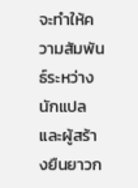จะทำให้ความสัมพันธ์ระหว่างนักแปลและผู้สร้างยืนยาวก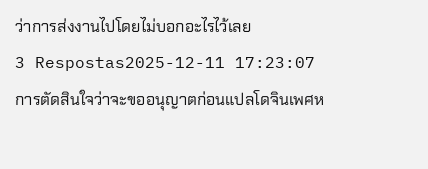ว่าการส่งงานไปโดยไม่บอกอะไรไว้เลย
3 Respostas2025-12-11 17:23:07
การตัดสินใจว่าจะขออนุญาตก่อนแปลโดจินเพศห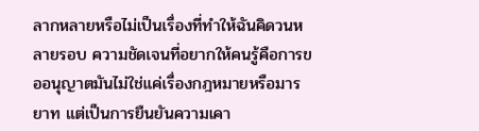ลากหลายหรือไม่เป็นเรื่องที่ทำให้ฉันคิดวนหลายรอบ ความชัดเจนที่อยากให้คนรู้คือการขออนุญาตมันไม่ใช่แค่เรื่องกฎหมายหรือมารยาท แต่เป็นการยืนยันความเคา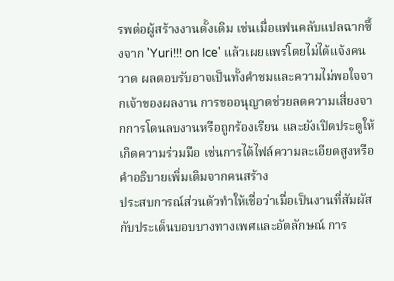รพต่อผู้สร้างงานดั้งเดิม เช่นเมื่อแฟนคลับแปลฉากซึ้งจาก 'Yuri!!! on Ice' แล้วเผยแพร่โดยไม่ได้แจ้งคนวาด ผลตอบรับอาจเป็นทั้งคำชมและความไม่พอใจจากเจ้าของผลงาน การขออนุญาตช่วยลดความเสี่ยงจากการโดนลบงานหรือถูกร้องเรียน และยังเปิดประตูให้เกิดความร่วมมือ เช่นการได้ไฟล์ความละเอียดสูงหรือคำอธิบายเพิ่มเติมจากคนสร้าง
ประสบการณ์ส่วนตัวทำให้เชื่อว่าเมื่อเป็นงานที่สัมผัสกับประเด็นบอบบางทางเพศและอัตลักษณ์ การ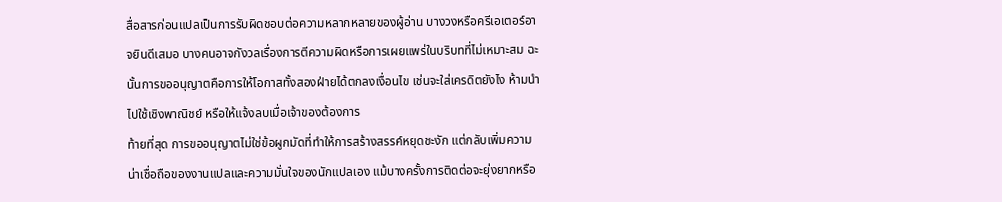สื่อสารก่อนแปลเป็นการรับผิดชอบต่อความหลากหลายของผู้อ่าน บางวงหรือครีเอเตอร์อาจยินดีเสมอ บางคนอาจกังวลเรื่องการตีความผิดหรือการเผยแพร่ในบริบทที่ไม่เหมาะสม ฉะนั้นการขออนุญาตคือการให้โอกาสทั้งสองฝ่ายได้ตกลงเงื่อนไข เช่นจะใส่เครดิตยังไง ห้ามนำไปใช้เชิงพาณิชย์ หรือให้แจ้งลบเมื่อเจ้าของต้องการ
ท้ายที่สุด การขออนุญาตไม่ใช่ข้อผูกมัดที่ทำให้การสร้างสรรค์หยุดชะงัก แต่กลับเพิ่มความน่าเชื่อถือของงานแปลและความมั่นใจของนักแปลเอง แม้บางครั้งการติดต่อจะยุ่งยากหรือ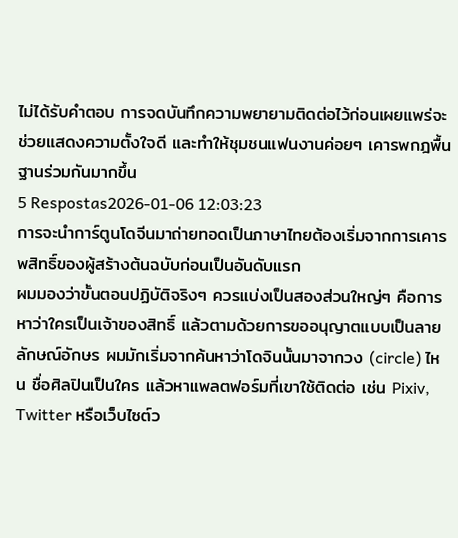ไม่ได้รับคำตอบ การจดบันทึกความพยายามติดต่อไว้ก่อนเผยแพร่จะช่วยแสดงความตั้งใจดี และทำให้ชุมชนแฟนงานค่อยๆ เคารพกฎพื้นฐานร่วมกันมากขึ้น
5 Respostas2026-01-06 12:03:23
การจะนำการ์ตูนโดจีนมาถ่ายทอดเป็นภาษาไทยต้องเริ่มจากการเคารพสิทธิ์ของผู้สร้างต้นฉบับก่อนเป็นอันดับแรก
ผมมองว่าขั้นตอนปฏิบัติจริงๆ ควรแบ่งเป็นสองส่วนใหญ่ๆ คือการหาว่าใครเป็นเจ้าของสิทธิ์ แล้วตามด้วยการขออนุญาตแบบเป็นลายลักษณ์อักษร ผมมักเริ่มจากค้นหาว่าโดจินนั้นมาจากวง (circle) ไหน ชื่อศิลปินเป็นใคร แล้วหาแพลตฟอร์มที่เขาใช้ติดต่อ เช่น Pixiv, Twitter หรือเว็บไซต์ว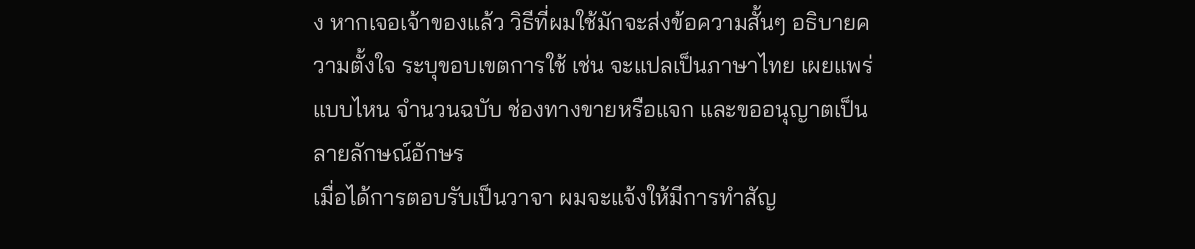ง หากเจอเจ้าของแล้ว วิธีที่ผมใช้มักจะส่งข้อความสั้นๆ อธิบายความตั้งใจ ระบุขอบเขตการใช้ เช่น จะแปลเป็นภาษาไทย เผยแพร่แบบไหน จำนวนฉบับ ช่องทางขายหรือแจก และขออนุญาตเป็นลายลักษณ์อักษร
เมื่อได้การตอบรับเป็นวาจา ผมจะแจ้งให้มีการทำสัญ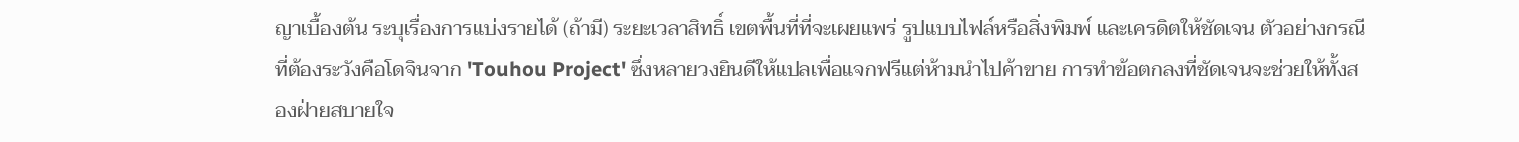ญาเบื้องต้น ระบุเรื่องการแบ่งรายได้ (ถ้ามี) ระยะเวลาสิทธิ์ เขตพื้นที่ที่จะเผยแพร่ รูปแบบไฟล์หรือสิ่งพิมพ์ และเครดิตให้ชัดเจน ตัวอย่างกรณีที่ต้องระวังคือโดจินจาก 'Touhou Project' ซึ่งหลายวงยินดีให้แปลเพื่อแจกฟรีแต่ห้ามนำไปค้าขาย การทำข้อตกลงที่ชัดเจนจะช่วยให้ทั้งสองฝ่ายสบายใจ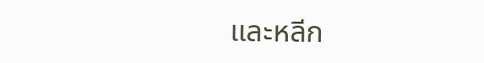และหลีก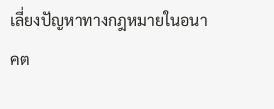เลี่ยงปัญหาทางกฎหมายในอนาคต